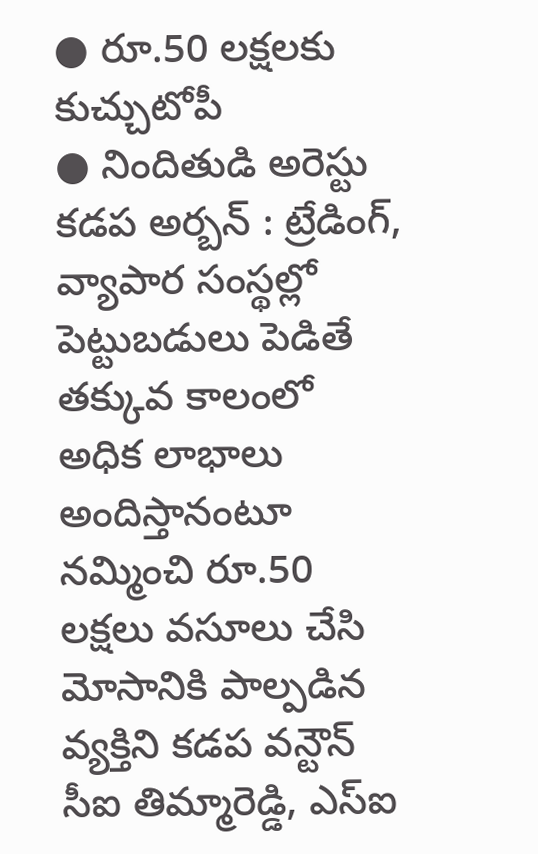● రూ.50 లక్షలకు కుచ్చుటోపీ
● నిందితుడి అరెస్టు
కడప అర్బన్ : ట్రేడింగ్, వ్యాపార సంస్థల్లో పెట్టుబడులు పెడితే తక్కువ కాలంలో అధిక లాభాలు అందిస్తానంటూ నమ్మించి రూ.50 లక్షలు వసూలు చేసి మోసానికి పాల్పడిన వ్యక్తిని కడప వన్టౌన్ సీఐ తిమ్మారెడ్డి, ఎస్ఐ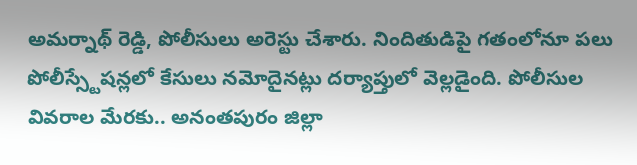అమర్నాథ్ రెడ్డి, పోలీసులు అరెస్టు చేశారు. నిందితుడిపై గతంలోనూ పలు పోలీస్స్టేషన్లలో కేసులు నమోదైనట్లు దర్యాప్తులో వెల్లడైంది. పోలీసుల వివరాల మేరకు.. అనంతపురం జిల్లా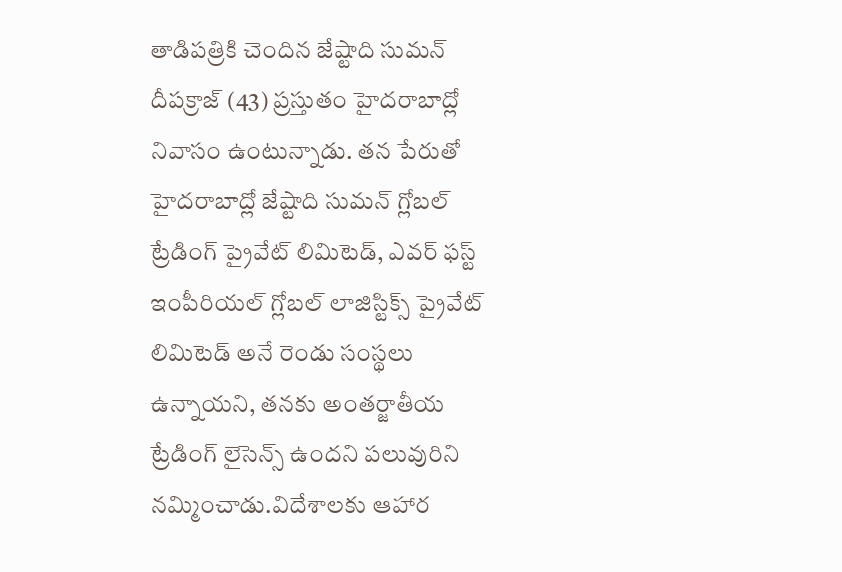తాడిపత్రికి చెందిన జేష్టాది సుమన్ దీపక్రాజ్ (43) ప్రస్తుతం హైదరాబాద్లో నివాసం ఉంటున్నాడు. తన పేరుతో హైదరాబాద్లో జేష్టాది సుమన్ గ్లోబల్ ట్రేడింగ్ ప్రైవేట్ లిమిటెడ్, ఎవర్ ఫస్ట్ ఇంపీరియల్ గ్లోబల్ లాజిస్టిక్స్ ప్రైవేట్ లిమిటెడ్ అనే రెండు సంస్థలు ఉన్నాయని, తనకు అంతర్జాతీయ ట్రేడింగ్ లైసెన్స్ ఉందని పలువురిని నమ్మించాడు.విదేశాలకు ఆహార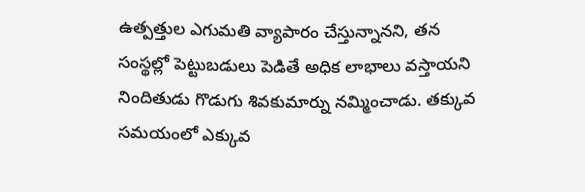ఉత్పత్తుల ఎగుమతి వ్యాపారం చేస్తున్నానని, తన సంస్థల్లో పెట్టుబడులు పెడితే అధిక లాభాలు వస్తాయని నిందితుడు గొడుగు శివకుమార్ను నమ్మించాడు. తక్కువ సమయంలో ఎక్కువ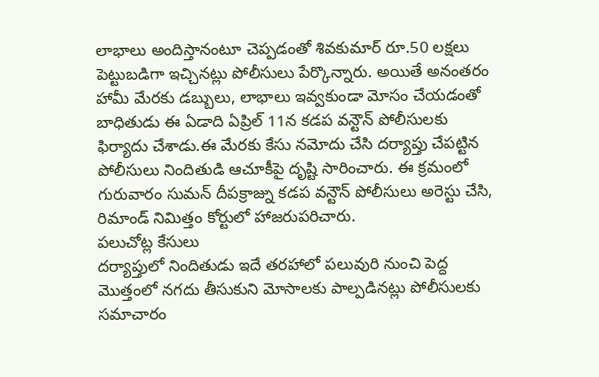లాభాలు అందిస్తానంటూ చెప్పడంతో శివకుమార్ రూ.50 లక్షలు పెట్టుబడిగా ఇచ్చినట్లు పోలీసులు పేర్కొన్నారు. అయితే అనంతరం హామీ మేరకు డబ్బులు, లాభాలు ఇవ్వకుండా మోసం చేయడంతో బాధితుడు ఈ ఏడాది ఏప్రిల్ 11న కడప వన్టౌన్ పోలీసులకు ఫిర్యాదు చేశాడు.ఈ మేరకు కేసు నమోదు చేసి దర్యాప్తు చేపట్టిన పోలీసులు నిందితుడి ఆచూకీపై దృష్టి సారించారు. ఈ క్రమంలో గురువారం సుమన్ దీపక్రాజ్ను కడప వన్టౌన్ పోలీసులు అరెస్టు చేసి, రిమాండ్ నిమిత్తం కోర్టులో హాజరుపరిచారు.
పలుచోట్ల కేసులు
దర్యాప్తులో నిందితుడు ఇదే తరహాలో పలువురి నుంచి పెద్ద మొత్తంలో నగదు తీసుకుని మోసాలకు పాల్పడినట్లు పోలీసులకు సమాచారం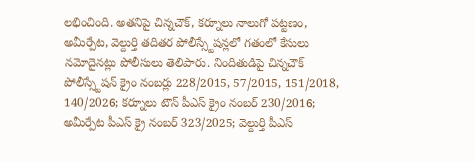లభించింది. అతనిపై చిన్నచౌక్, కర్నూలు నాలుగో పట్టణం, అమీర్పేట, వెల్దుర్తి తదితర పోలీస్స్టేషన్లలో గతంలో కేసులు నమోదైనట్లు పోలీసులు తెలిపారు. నిందితుడిపై చిన్నచౌక్ పోలీస్స్టేషన్ క్రైం నంబర్లు 228/2015, 57/2015, 151/2018, 140/2026; కర్నూలు టౌన్ పీఎస్ క్రైం నంబర్ 230/2016; అమీర్పేట పీఎస్ క్రై నంబర్ 323/2025; వెల్దుర్తి పీఎస్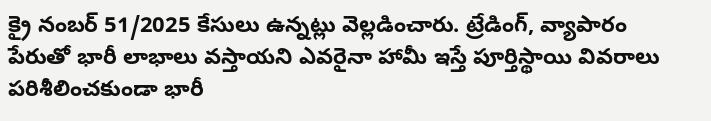క్రై నంబర్ 51/2025 కేసులు ఉన్నట్లు వెల్లడించారు. ట్రేడింగ్, వ్యాపారం పేరుతో భారీ లాభాలు వస్తాయని ఎవరైనా హామీ ఇస్తే పూర్తిస్థాయి వివరాలు పరిశీలించకుండా భారీ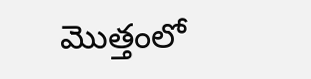మొత్తంలో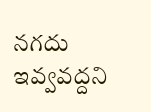నగదు ఇవ్వవద్దని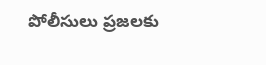పోలీసులు ప్రజలకు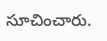సూచించారు.